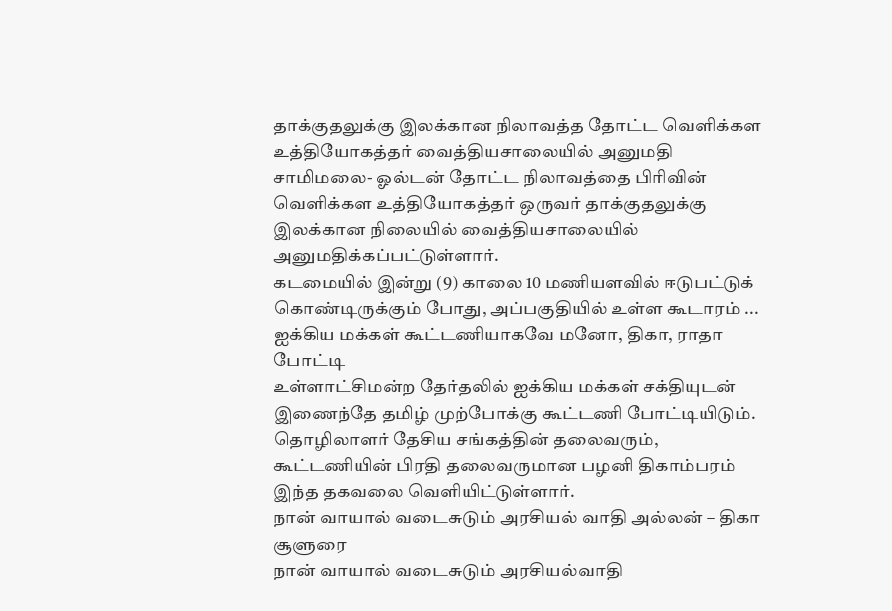தாக்குதலுக்கு இலக்கான நிலாவத்த தோட்ட வெளிக்கள உத்தியோகத்தர் வைத்தியசாலையில் அனுமதி
சாமிமலை- ஓல்டன் தோட்ட நிலாவத்தை பிரிவின் வெளிக்கள உத்தியோகத்தர் ஒருவர் தாக்குதலுக்கு இலக்கான நிலையில் வைத்தியசாலையில் அனுமதிக்கப்பட்டுள்ளார்.
கடமையில் இன்று (9) காலை 10 மணியளவில் ஈடுபட்டுக் கொண்டிருக்கும் போது, அப்பகுதியில் உள்ள கூடாரம் ...
ஐக்கிய மக்கள் கூட்டணியாகவே மனோ, திகா, ராதா போட்டி
உள்ளாட்சிமன்ற தேர்தலில் ஐக்கிய மக்கள் சக்தியுடன் இணைந்தே தமிழ் முற்போக்கு கூட்டணி போட்டியிடும்.
தொழிலாளர் தேசிய சங்கத்தின் தலைவரும், கூட்டணியின் பிரதி தலைவருமான பழனி திகாம்பரம் இந்த தகவலை வெளியிட்டுள்ளார்.
நான் வாயால் வடைசுடும் அரசியல் வாதி அல்லன் – திகா சூளுரை
நான் வாயால் வடைசுடும் அரசியல்வாதி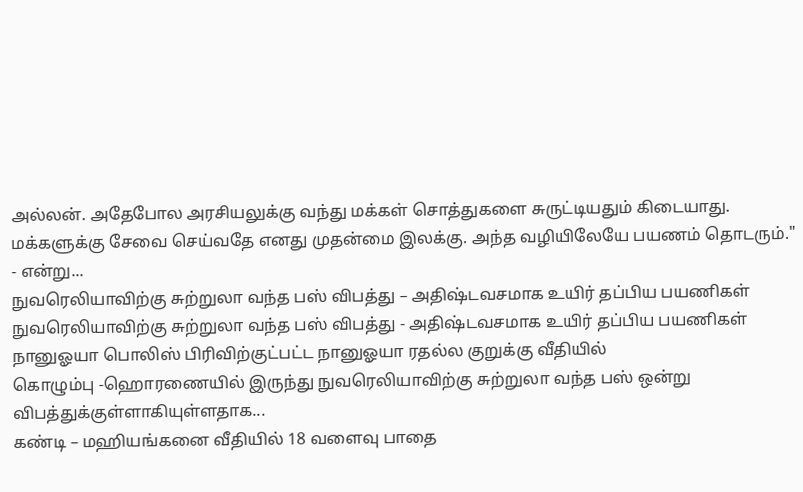அல்லன். அதேபோல அரசியலுக்கு வந்து மக்கள் சொத்துகளை சுருட்டியதும் கிடையாது. மக்களுக்கு சேவை செய்வதே எனது முதன்மை இலக்கு. அந்த வழியிலேயே பயணம் தொடரும்." - என்று...
நுவரெலியாவிற்கு சுற்றுலா வந்த பஸ் விபத்து – அதிஷ்டவசமாக உயிர் தப்பிய பயணிகள்
நுவரெலியாவிற்கு சுற்றுலா வந்த பஸ் விபத்து - அதிஷ்டவசமாக உயிர் தப்பிய பயணிகள்
நானுஓயா பொலிஸ் பிரிவிற்குட்பட்ட நானுஓயா ரதல்ல குறுக்கு வீதியில்
கொழும்பு -ஹொரணையில் இருந்து நுவரெலியாவிற்கு சுற்றுலா வந்த பஸ் ஒன்று விபத்துக்குள்ளாகியுள்ளதாக...
கண்டி – மஹியங்கனை வீதியில் 18 வளைவு பாதை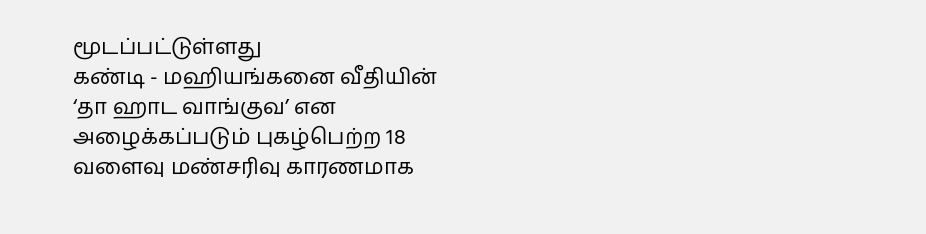மூடப்பட்டுள்ளது
கண்டி - மஹியங்கனை வீதியின் ‘தா ஹாட வாங்குவ’ என அழைக்கப்படும் புகழ்பெற்ற 18 வளைவு மண்சரிவு காரணமாக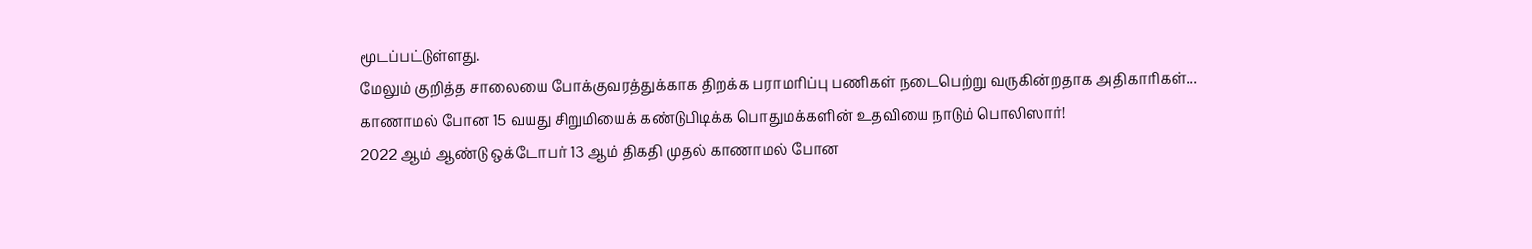மூடப்பட்டுள்ளது.
மேலும் குறித்த சாலையை போக்குவரத்துக்காக திறக்க பராமரிப்பு பணிகள் நடைபெற்று வருகின்றதாக அதிகாரிகள்...
காணாமல் போன 15 வயது சிறுமியைக் கண்டுபிடிக்க பொதுமக்களின் உதவியை நாடும் பொலிஸார்!
2022 ஆம் ஆண்டு ஒக்டோபர் 13 ஆம் திகதி முதல் காணாமல் போன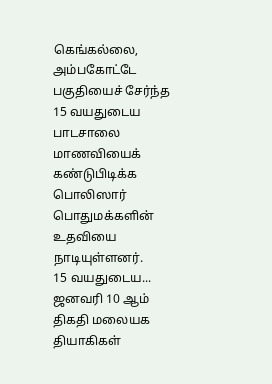கெங்கல்லை, அம்பகோட்டே பகுதியைச் சேர்ந்த 15 வயதுடைய பாடசாலை மாணவியைக் கண்டுபிடிக்க பொலிஸார் பொதுமக்களின் உதவியை நாடியுள்ளனர்.
15 வயதுடைய...
ஜனவரி 10 ஆம் திகதி மலையக தியாகிகள்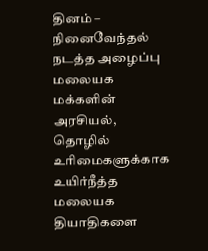தினம் – நினைவேந்தல் நடத்த அழைப்பு
மலையக மக்களின் அரசியல், தொழில் உரிமைகளுக்காக உயிர்நீத்த மலையக தியாதிகளை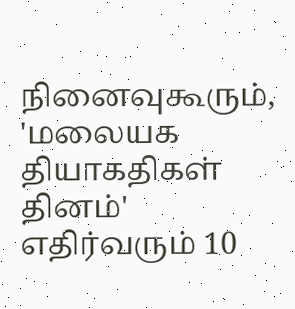நினைவுகூரும், 'மலையக தியாகதிகள் தினம்' எதிர்வரும் 10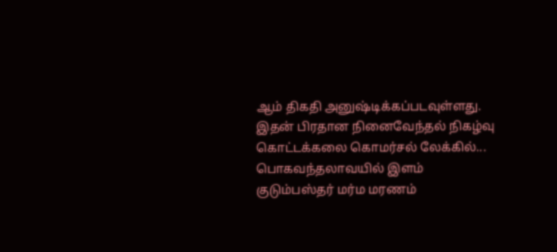ஆம் திகதி அனுஷ்டிக்கப்படவுள்ளது. இதன் பிரதான நினைவேந்தல் நிகழ்வு கொட்டக்கலை கொமர்சல் லேக்கில்...
பொகவந்தலாவயில் இளம் குடும்பஸ்தர் மர்ம மரணம்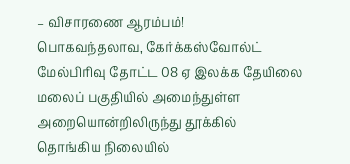– விசாரணை ஆரம்பம்!
பொகவந்தலாவ, கேர்க்கஸ்வோல்ட் மேல்பிரிவு தோட்ட 08 ஏ இலக்க தேயிலை மலைப் பகுதியில் அமைந்துள்ள அறையொன்றிலிருந்து தூக்கில் தொங்கிய நிலையில்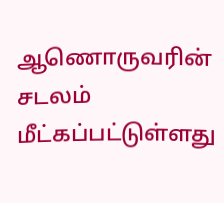ஆணொருவரின் சடலம் மீட்கப்பட்டுள்ளது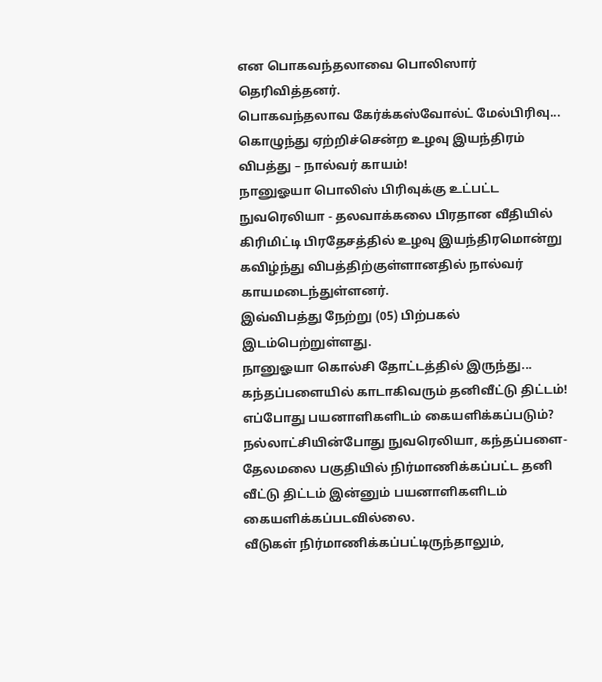என பொகவந்தலாவை பொலிஸார் தெரிவித்தனர்.
பொகவந்தலாவ கேர்க்கஸ்வோல்ட் மேல்பிரிவு...
கொழுந்து ஏற்றிச்சென்ற உழவு இயந்திரம் விபத்து – நால்வர் காயம்!
நானுஓயா பொலிஸ் பிரிவுக்கு உட்பட்ட நுவரெலியா - தலவாக்கலை பிரதான வீதியில் கிரிமிட்டி பிரதேசத்தில் உழவு இயந்திரமொன்று கவிழ்ந்து விபத்திற்குள்ளானதில் நால்வர் காயமடைந்துள்ளனர்.
இவ்விபத்து நேற்று (05) பிற்பகல் இடம்பெற்றுள்ளது.
நானுஓயா கொல்சி தோட்டத்தில் இருந்து...
கந்தப்பளையில் காடாகிவரும் தனிவீட்டு திட்டம்! எப்போது பயனாளிகளிடம் கையளிக்கப்படும்?
நல்லாட்சியின்போது நுவரெலியா, கந்தப்பளை- தேலமலை பகுதியில் நிர்மாணிக்கப்பட்ட தனி வீட்டு திட்டம் இன்னும் பயனாளிகளிடம் கையளிக்கப்படவில்லை.
வீடுகள் நிர்மாணிக்கப்பட்டிருந்தாலும்,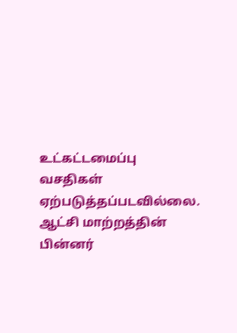உட்கட்டமைப்பு வசதிகள் ஏற்படுத்தப்படவில்லை. ஆட்சி மாற்றத்தின் பின்னர்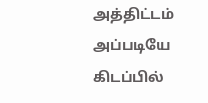அத்திட்டம் அப்படியே கிடப்பில்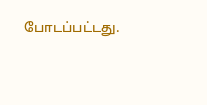போடப்பட்டது.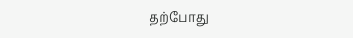தற்போது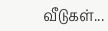வீடுகள்...